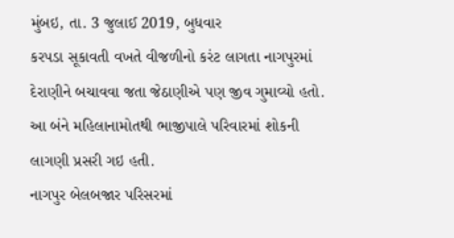મુંબઇ, તા. 3 જુલાઈ 2019, બુધવાર
કરપડા સૂકાવતી વખતે વીજળીનો કરંટ લાગતા નાગપુરમાં દેરાણીને બચાવવા જતા જેઠાણીએ પણ જીવ ગુમાવ્યો હતો. આ બંને મહિલાનામોતથી ભાજીપાલે પરિવારમાં શોકની લાગણી પ્રસરી ગઇ હતી.
નાગપુર બેલબજાર પરિસરમાં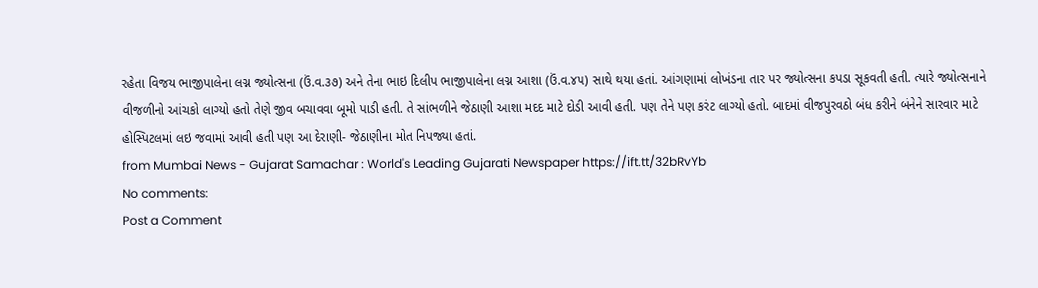રહેતા વિજય ભાજીપાલેના લગ્ન જ્યોત્સના (ઉં.વ.૩૭) અને તેના ભાઇ દિલીપ ભાજીપાલેના લગ્ન આશા (ઉં.વ.૪૫) સાથે થયા હતાં. આંગણામાં લોખંડના તાર પર જ્યોત્સના કપડા સૂકવતી હતી. ત્યારે જ્યોત્સનાને વીજળીનો આંચકો લાગ્યો હતો તેણે જીવ બચાવવા બૂમો પાડી હતી. તે સાંભળીને જેઠાણી આશા મદદ માટે દોડી આવી હતી. પણ તેને પણ કરંટ લાગ્યો હતો. બાદમાં વીજપુરવઠો બંધ કરીને બંનેને સારવાર માટે હોસ્પિટલમાં લઇ જવામાં આવી હતી પણ આ દેરાણી- જેઠાણીના મોત નિપજ્યા હતાં.
from Mumbai News - Gujarat Samachar : World's Leading Gujarati Newspaper https://ift.tt/32bRvYb
No comments:
Post a Comment